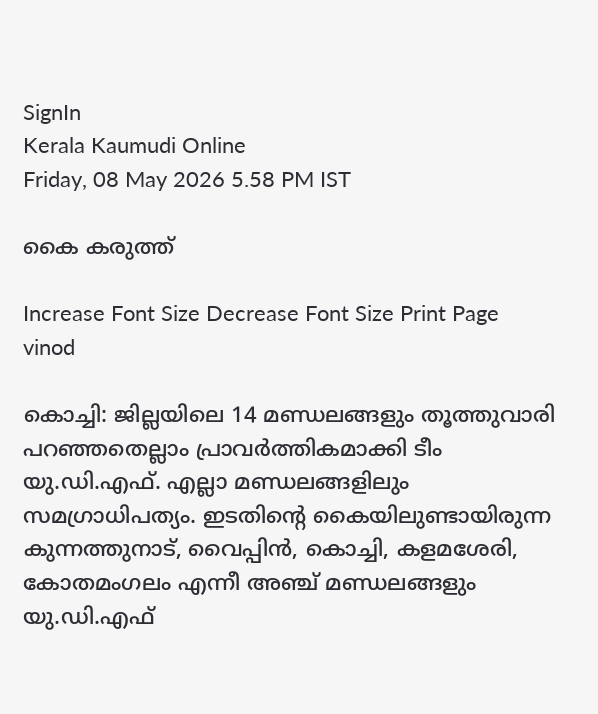SignIn
Kerala Kaumudi Online
Friday, 08 May 2026 5.58 PM IST

കൈ കരുത്ത്

Increase Font Size Decrease Font Size Print Page
vinod

കൊച്ചി: ജില്ലയിലെ 14 മണ്ഡലങ്ങളും തൂത്തുവാരി പറഞ്ഞതെല്ലാം പ്രാവർത്തികമാക്കി ടീം യു.ഡി.എഫ്. എല്ലാ മണ്ഡലങ്ങളിലും സമഗ്രാധിപത്യം. ഇടതിന്റെ കൈയിലുണ്ടായിരുന്ന കുന്നത്തുനാട്, വൈപ്പിൻ, കൊച്ചി, കളമശേരി, കോതമംഗലം എന്നീ അഞ്ച് മണ്ഡലങ്ങളും യു.ഡി.എഫ്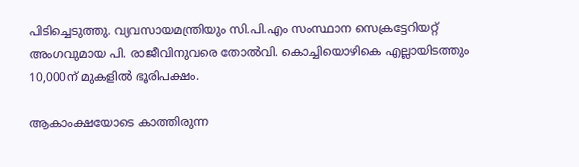പിടിച്ചെടുത്തു. വ്യവസായമന്ത്രിയും സി.പി.എം സംസ്ഥാന സെക്രട്ടേറിയറ്റ് അംഗവുമായ പി. രാജീവിനുവരെ തോൽവി. കൊച്ചിയൊഴികെ എല്ലായിടത്തും 10,000ന് മുകളിൽ ഭൂരിപക്ഷം.

ആകാംക്ഷയോടെ കാത്തിരുന്ന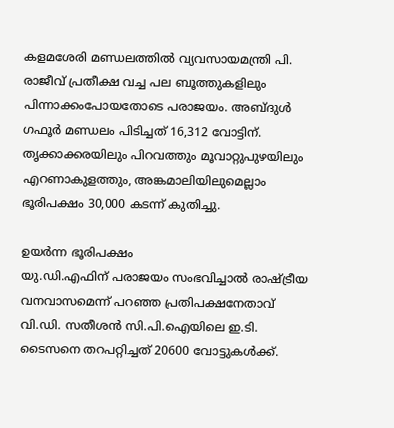കളമശേരി മണ്ഡലത്തിൽ വ്യവസായമന്ത്രി പി. രാജീവ് പ്രതീക്ഷ വച്ച പല ബൂത്തുകളിലും പിന്നാക്കംപോയതോടെ പരാജയം. അബ്ദുൾ ഗഫൂർ മണ്ഡലം പിടിച്ചത് 16,312 വോട്ടിന്. തൃക്കാക്കരയിലും പിറവത്തും മൂവാറ്റുപുഴയിലും എറണാകുളത്തും, അങ്കമാലിയിലുമെല്ലാം ഭൂരിപക്ഷം 30,000 കടന്ന് കുതിച്ചു.

ഉയർന്ന ഭൂരിപക്ഷം
യു.ഡി.എഫിന് പരാജയം സംഭവിച്ചാൽ രാഷ്ട്രീയ വനവാസമെന്ന് പറഞ്ഞ പ്രതിപക്ഷനേതാവ് വി.ഡി. സതീശൻ സി.പി.ഐയിലെ ഇ.ടി. ടൈസനെ തറപറ്റിച്ചത് 20600 വോട്ടുകൾക്ക്.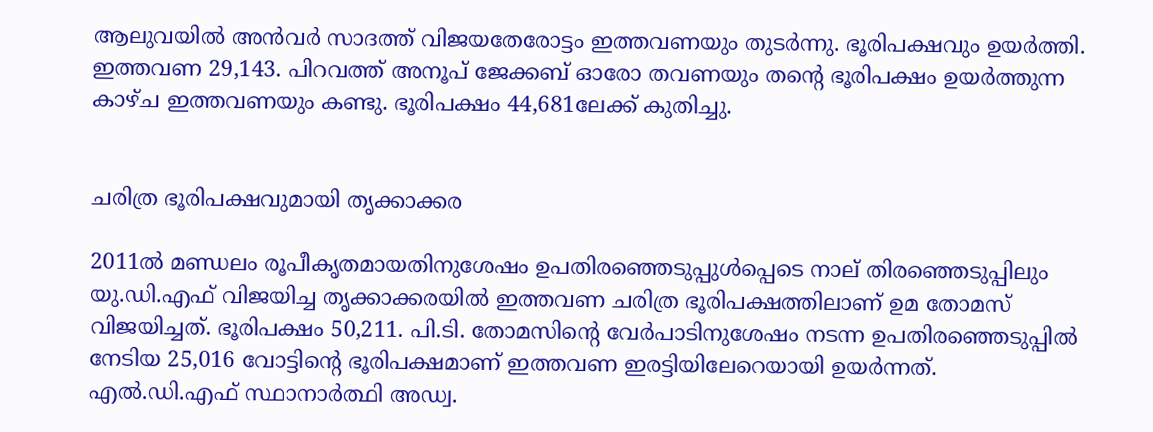ആലുവയിൽ അൻവർ സാദത്ത് വിജയതേരോട്ടം ഇത്തവണയും തുടർന്നു. ഭൂരിപക്ഷവും ഉയർത്തി. ഇത്തവണ 29,143. പിറവത്ത് അനൂപ് ജേക്കബ് ഓരോ തവണയും തന്റെ ഭൂരിപക്ഷം ഉയർത്തുന്ന കാഴ്ച ഇത്തവണയും കണ്ടു. ഭൂരിപക്ഷം 44,681ലേക്ക് കുതിച്ചു.


ചരിത്ര ഭൂരിപക്ഷവുമായി തൃക്കാക്കര

2011ൽ മണ്ഡലം രൂപീകൃതമായതിനുശേഷം ഉപതിരഞ്ഞെടുപ്പുൾപ്പെടെ നാല് തിരഞ്ഞെടുപ്പിലും യു.ഡി.എഫ് വിജയിച്ച തൃക്കാക്കരയിൽ ഇത്തവണ ചരിത്ര ഭൂരിപക്ഷത്തിലാണ് ഉമ തോമസ് വിജയിച്ചത്. ഭൂരിപക്ഷം 50,211. പി.ടി. തോമസിന്റെ വേർപാടിനുശേഷം നടന്ന ഉപതിരഞ്ഞെടുപ്പിൽ നേടിയ 25,016 വോട്ടിന്റെ ഭൂരിപക്ഷമാണ് ഇത്തവണ ഇരട്ടിയിലേറെയായി ഉയർന്നത്. എൽ.ഡി.എഫ് സ്ഥാനാർത്ഥി അഡ്വ.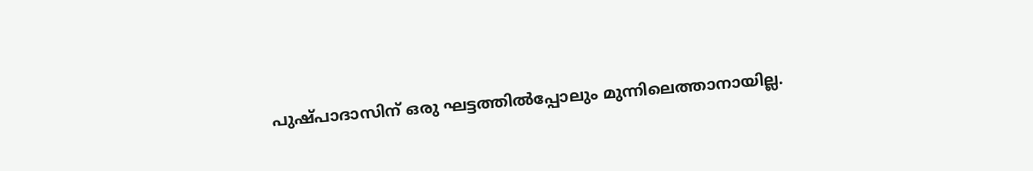പുഷ്പാദാസിന് ഒരു ഘട്ടത്തിൽപ്പോലും മുന്നിലെത്താനായില്ല.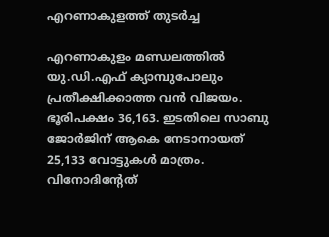എറണാകുളത്ത് തുടർച്ച

എറണാകുളം മണ്ഡലത്തിൽ യു.ഡി.എഫ് ക്യാമ്പുപോലും പ്രതീക്ഷിക്കാത്ത വൻ വിജയം. ഭൂരിപക്ഷം 36,163. ഇടതിലെ സാബു ജോർജിന് ആകെ നേടാനായത് 25,133 വോട്ടുകൾ മാത്രം. വിനോദിന്റേത്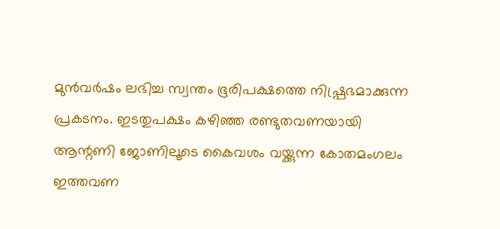മുൻവർഷം ലഭിച്ച സ്വന്തം ഭൂരിപക്ഷത്തെ നിഷ്പ്രഭമാക്കുന്ന പ്രകടനം. ഇടതുപക്ഷം കഴിഞ്ഞ രണ്ടുതവണയായി ആന്റണി ജോണിലൂടെ കൈവശം വയ്ക്കുന്ന കോതമംഗലം ഇത്തവണ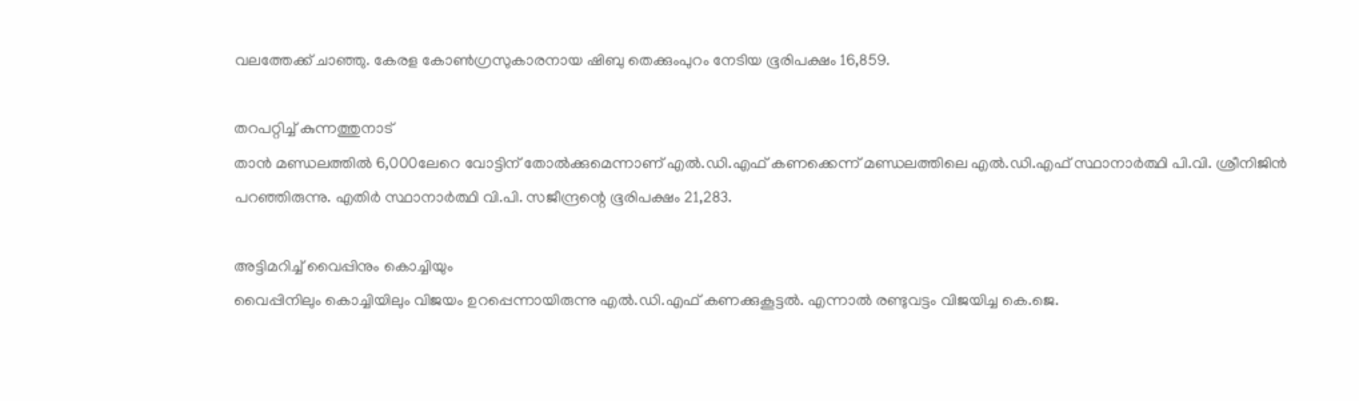വലത്തേക്ക് ചാഞ്ഞു. കേരള കോൺഗ്രസുകാരനായ ഷിബു തെക്കുംപുറം നേടിയ ഭൂരിപക്ഷം 16,859.

തറപറ്റിച്ച് കുന്നത്തുനാട്
താൻ മണ്ഡലത്തിൽ 6,000ലേറെ വോട്ടിന് തോൽക്കുമെന്നാണ് എൽ.ഡി.എഫ് കണക്കെന്ന് മണ്ഡലത്തിലെ എൽ.ഡി.എഫ് സ്ഥാനാർത്ഥി പി.വി. ശ്രീനിജിൻ പറഞ്ഞിരുന്നു. എതിർ സ്ഥാനാർത്ഥി വി.പി. സജീന്ദ്രന്റെ ഭൂരിപക്ഷം 21,283.

അട്ടിമറിച്ച് വൈപ്പിനും കൊച്ചിയും
വൈപ്പിനിലും കൊച്ചിയിലും വിജയം ഉറപ്പെന്നായിരുന്നു എൽ.ഡി.എഫ് കണക്കുകൂട്ടൽ. എന്നാൽ രണ്ടുവട്ടം വിജയിച്ച കെ.ജെ.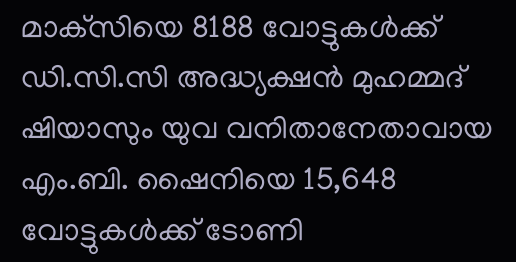മാക്‌സിയെ 8188 വോട്ടുകൾക്ക് ഡി.സി.സി അദ്ധ്യക്ഷൻ മുഹമ്മദ് ഷിയാസും യുവ വനിതാനേതാവായ എം.ബി. ഷൈനിയെ 15,648 വോട്ടുകൾക്ക് ടോണി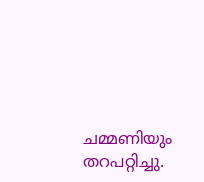ചമ്മണിയും തറപറ്റിച്ചു.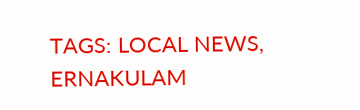TAGS: LOCAL NEWS, ERNAKULAM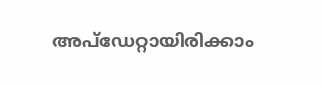അപ്ഡേറ്റായിരിക്കാം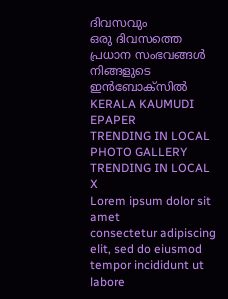ദിവസവും
ഒരു ദിവസത്തെ പ്രധാന സംഭവങ്ങൾ നിങ്ങളുടെ ഇൻബോക്സിൽ
KERALA KAUMUDI EPAPER
TRENDING IN LOCAL
PHOTO GALLERY
TRENDING IN LOCAL
X
Lorem ipsum dolor sit amet
consectetur adipiscing elit, sed do eiusmod tempor incididunt ut labore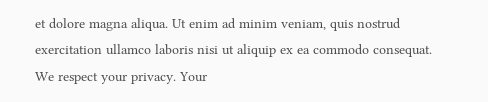et dolore magna aliqua. Ut enim ad minim veniam, quis nostrud exercitation ullamco laboris nisi ut aliquip ex ea commodo consequat.
We respect your privacy. Your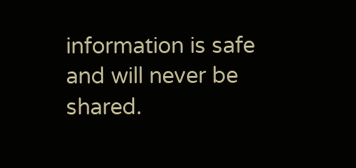information is safe and will never be shared.